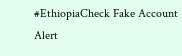#EthiopiaCheck Fake Account Alert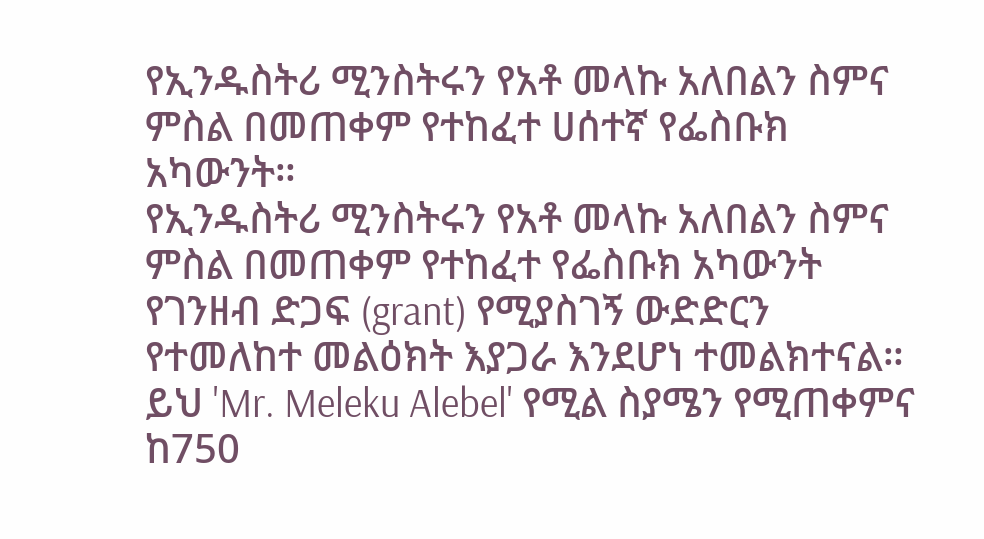የኢንዱስትሪ ሚንስትሩን የአቶ መላኩ አለበልን ስምና ምስል በመጠቀም የተከፈተ ሀሰተኛ የፌስቡክ አካውንት።
የኢንዱስትሪ ሚንስትሩን የአቶ መላኩ አለበልን ስምና ምስል በመጠቀም የተከፈተ የፌስቡክ አካውንት የገንዘብ ድጋፍ (grant) የሚያስገኝ ውድድርን የተመለከተ መልዕክት እያጋራ እንደሆነ ተመልክተናል።
ይህ 'Mr. Meleku Alebel' የሚል ስያሜን የሚጠቀምና ከ750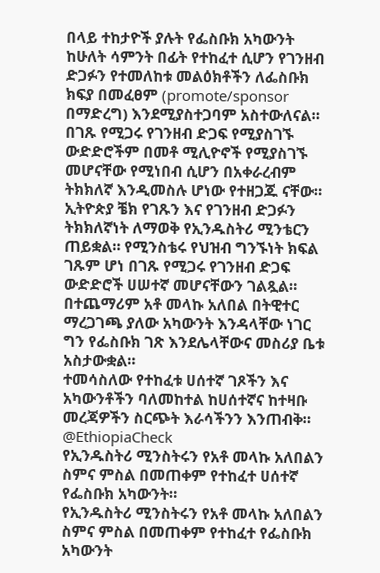በላይ ተከታዮች ያሉት የፌስቡክ አካውንት ከሁለት ሳምንት በፊት የተከፈተ ሲሆን የገንዘብ ድጋፉን የተመለከቱ መልዕክቶችን ለፌስቡክ ክፍያ በመፈፀም (promote/sponsor በማድረግ) እንደሚያስተጋባም አስተውለናል።
በገጹ የሚጋሩ የገንዘብ ድጋፍ የሚያስገኙ ውድድሮችም በመቶ ሚሊዮኖች የሚያስገኙ መሆናቸው የሚነበብ ሲሆን በአቀራረብም ትክክለኛ እንዲመስሉ ሆነው የተዘጋጁ ናቸው።
ኢትዮጵያ ቼክ የገጹን እና የገንዘብ ድጋፉን ትክክለኛነት ለማወቅ የኢንዱስትሪ ሚንቴርን ጠይቋል። የሚንስቴሩ የህዝብ ግንኙነት ክፍል ገጹም ሆነ በገጹ የሚጋሩ የገንዘብ ድጋፍ ውድድሮች ሀሠተኛ መሆናቸውን ገልጿል።
በተጨማሪም አቶ መላኩ አለበል በትዊተር ማረጋገጫ ያለው አካውንት እንዳላቸው ነገር ግን የፌስቡክ ገጽ እንደሌላቸውና መስሪያ ቤቱ አስታውቋል።
ተመሳስለው የተከፈቱ ሀሰተኛ ገጾችን እና አካውንቶችን ባለመከተል ከሀሰተኛና ከተዛቡ መረጃዎችን ስርጭት እራሳችንን እንጠብቅ።
@EthiopiaCheck
የኢንዱስትሪ ሚንስትሩን የአቶ መላኩ አለበልን ስምና ምስል በመጠቀም የተከፈተ ሀሰተኛ የፌስቡክ አካውንት።
የኢንዱስትሪ ሚንስትሩን የአቶ መላኩ አለበልን ስምና ምስል በመጠቀም የተከፈተ የፌስቡክ አካውንት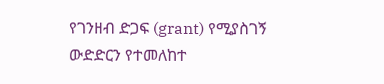የገንዘብ ድጋፍ (grant) የሚያስገኝ ውድድርን የተመለከተ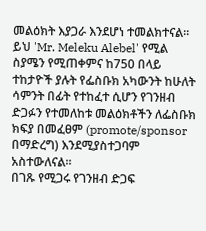መልዕክት እያጋራ እንደሆነ ተመልክተናል።
ይህ 'Mr. Meleku Alebel' የሚል ስያሜን የሚጠቀምና ከ750 በላይ ተከታዮች ያሉት የፌስቡክ አካውንት ከሁለት ሳምንት በፊት የተከፈተ ሲሆን የገንዘብ ድጋፉን የተመለከቱ መልዕክቶችን ለፌስቡክ ክፍያ በመፈፀም (promote/sponsor በማድረግ) እንደሚያስተጋባም አስተውለናል።
በገጹ የሚጋሩ የገንዘብ ድጋፍ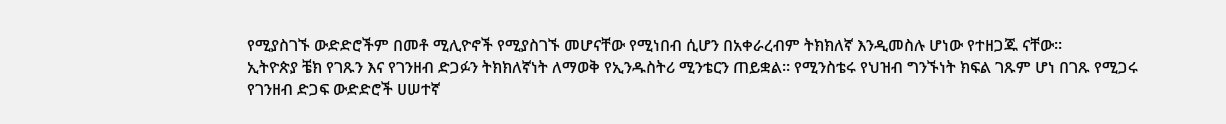የሚያስገኙ ውድድሮችም በመቶ ሚሊዮኖች የሚያስገኙ መሆናቸው የሚነበብ ሲሆን በአቀራረብም ትክክለኛ እንዲመስሉ ሆነው የተዘጋጁ ናቸው።
ኢትዮጵያ ቼክ የገጹን እና የገንዘብ ድጋፉን ትክክለኛነት ለማወቅ የኢንዱስትሪ ሚንቴርን ጠይቋል። የሚንስቴሩ የህዝብ ግንኙነት ክፍል ገጹም ሆነ በገጹ የሚጋሩ የገንዘብ ድጋፍ ውድድሮች ሀሠተኛ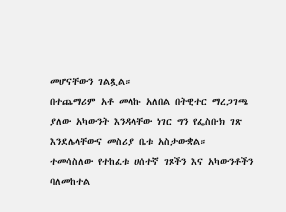መሆናቸውን ገልጿል።
በተጨማሪም አቶ መላኩ አለበል በትዊተር ማረጋገጫ ያለው አካውንት እንዳላቸው ነገር ግን የፌስቡክ ገጽ እንደሌላቸውና መስሪያ ቤቱ አስታውቋል።
ተመሳስለው የተከፈቱ ሀሰተኛ ገጾችን እና አካውንቶችን ባለመከተል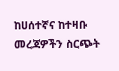ከሀሰተኛና ከተዛቡ መረጃዎችን ስርጭት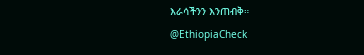እራሳችንን እንጠብቅ።
@EthiopiaCheck